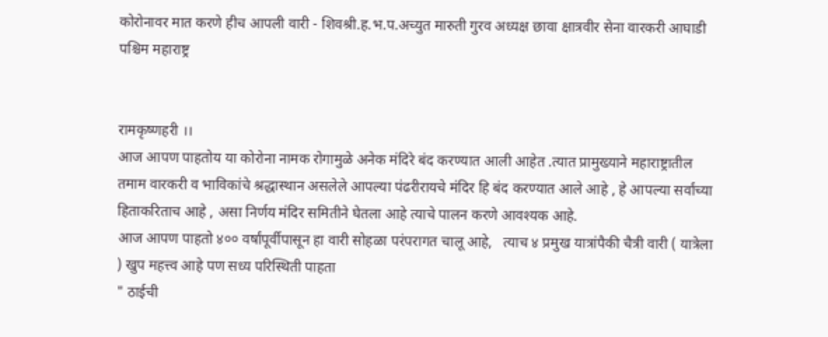कोरोनावर मात करणे हीच आपली वारी - शिवश्री.ह.भ.प.अच्युत मारुती गुरव अध्यक्ष छावा क्षात्रवीर सेना वारकरी आघाडी पश्चिम महाराष्ट्र


रामकृष्णहरी ।।
आज आपण पाहतोय या कोरोना नामक रोगामुळे अनेक मंदिरे बंद करण्यात आली आहेत .त्यात प्रामुख्याने महाराष्ट्रातील तमाम वारकरी व भाविकांचे श्रद्धास्थान असलेले आपल्या पंढरीरायचे मंदिर हि बंद करण्यात आले आहे , हे आपल्या सर्वांच्या हिताकरिताच आहे , असा निर्णय मंदिर समितीने घेतला आहे त्याचे पालन करणे आवश्यक आहे.
आज आपण पाहतो ४०० वर्षांपूर्वीपासून हा वारी सोहळा परंपरागत चालू आहे,   त्याच ४ प्रमुख यात्रांपैकी चैत्री वारी ( यात्रेला ) खुप महत्त्व आहे पण सध्य परिस्थिती पाहता
" ठाईची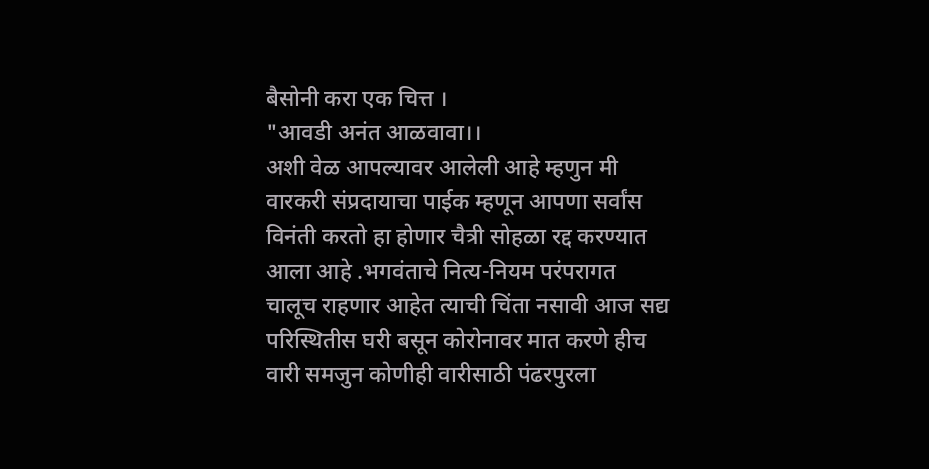बैसोनी करा एक चित्त ।
"आवडी अनंत आळवावा।।
अशी वेळ आपल्यावर आलेली आहे म्हणुन मी वारकरी संप्रदायाचा पाईक म्हणून आपणा सर्वांस विनंती करतो हा होणार चैत्री सोहळा रद्द करण्यात आला आहे .भगवंताचे नित्य-नियम परंपरागत चालूच राहणार आहेत त्याची चिंता नसावी आज सद्य परिस्थितीस घरी बसून कोरोनावर मात करणे हीच वारी समजुन कोणीही वारीसाठी पंढरपुरला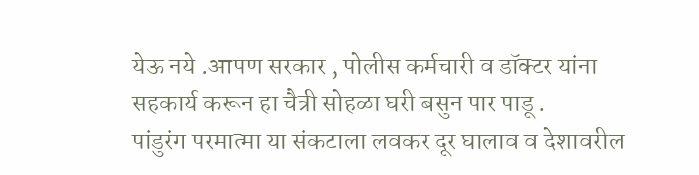येऊ नये .आपण सरकार , पोलीस कर्मचारी व डॉक्टर यांना सहकार्य करून हा चैत्री सोहळा घरी बसुन पार पाडू .
पांडुरंग परमात्मा या संकटाला लवकर दूर घालाव व देशावरील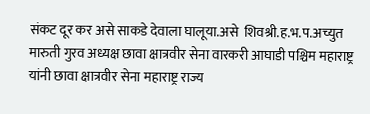संकट दूर कर असे साकडे देवाला घालूया.असे  शिवश्री.ह.भ.प.अच्युत मारुती गुरव अध्यक्ष छावा क्षात्रवीर सेना वारकरी आघाडी पश्चिम महाराष्ट्र यांनी छावा क्षात्रवीर सेना महाराष्ट्र राज्य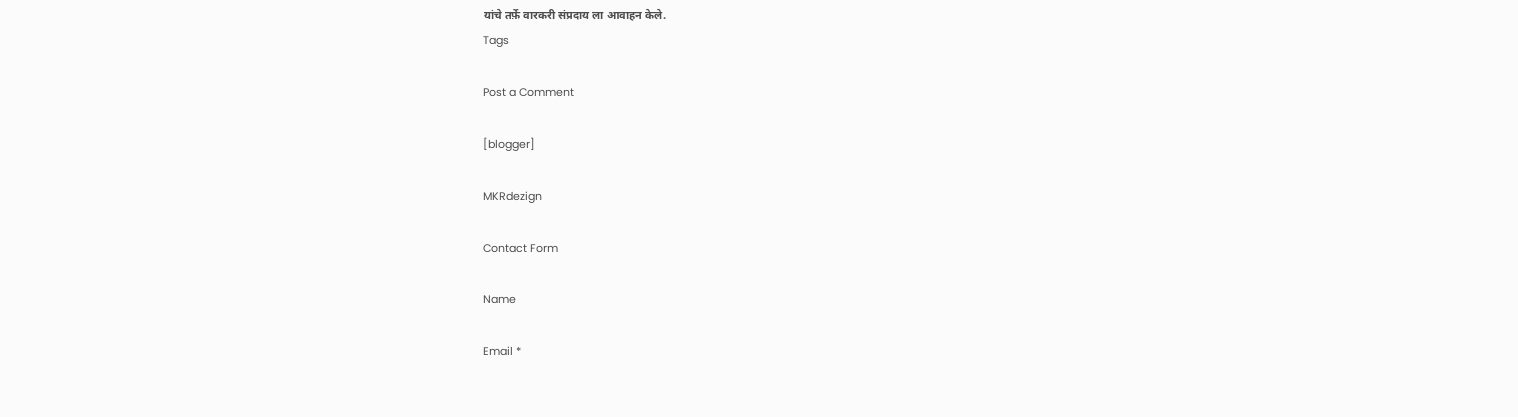यांचे तर्फ़े वारकरी संप्रदाय ला आवाहन केले.
Tags

Post a Comment

[blogger]

MKRdezign

Contact Form

Name

Email *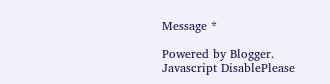Message *

Powered by Blogger.
Javascript DisablePlease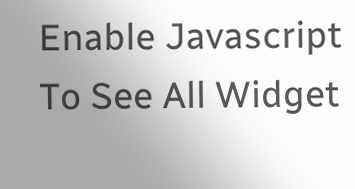Enable Javascript To See All Widget